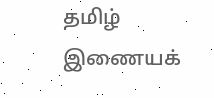தமிழ் இணையக்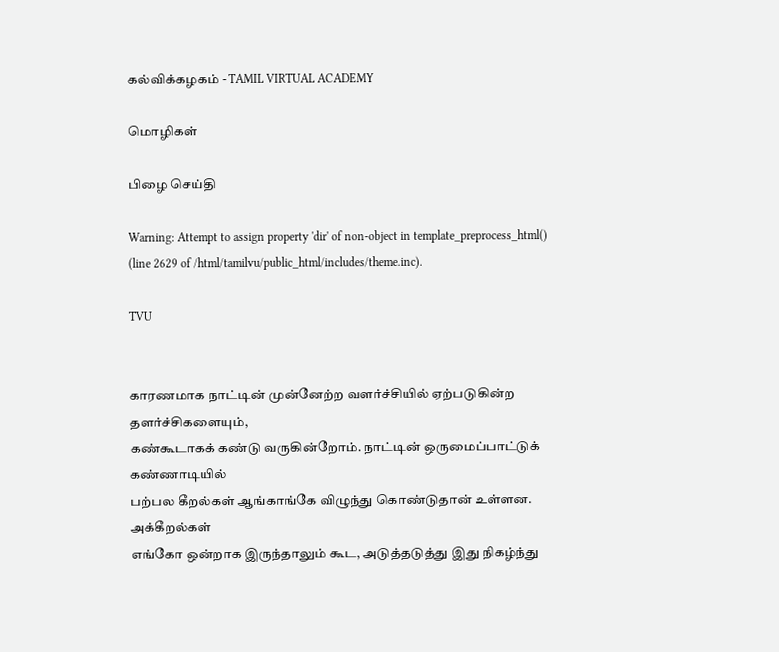கல்விக்கழகம் - TAMIL VIRTUAL ACADEMY

மொழிகள்

பிழை செய்தி

Warning: Attempt to assign property 'dir' of non-object in template_preprocess_html() (line 2629 of /html/tamilvu/public_html/includes/theme.inc).

TVU


காரணமாக நாட்டின் முன்னேற்ற வளர்ச்சியில் ஏற்படுகின்ற தளர்ச்சிகளையும்,
கண்கூடாகக் கண்டு வருகின்றோம். நாட்டின் ஒருமைப்பாட்டுக் கண்ணாடியில்
பற்பல கீறல்கள் ஆங்காங்கே விழுந்து கொண்டுதான் உள்ளன. அக்கீறல்கள்
எங்கோ ஒன்றாக இருந்தாலும் கூட, அடுத்தடுத்து இது நிகழ்ந்து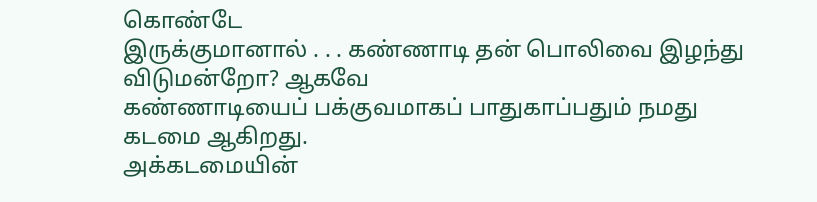கொண்டே
இருக்குமானால் . . . கண்ணாடி தன் பொலிவை இழந்து விடுமன்றோ? ஆகவே
கண்ணாடியைப் பக்குவமாகப் பாதுகாப்பதும் நமது கடமை ஆகிறது.
அக்கடமையின்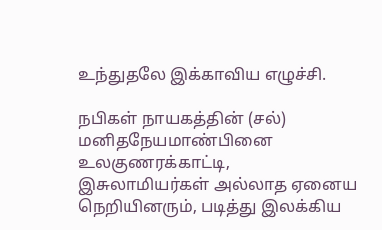உந்துதலே இக்காவிய எழுச்சி.

நபிகள் நாயகத்தின் (சல்) மனிதநேயமாண்பினை உலகுணரக்காட்டி,
இசுலாமியர்கள் அல்லாத ஏனைய நெறியினரும், படித்து இலக்கிய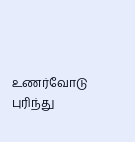உணர்வோடு
புரிந்து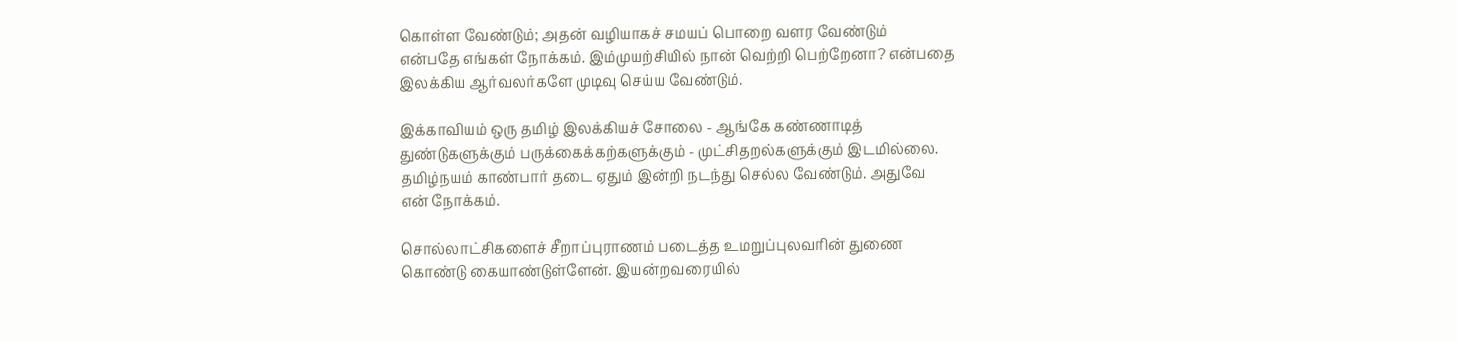கொள்ள வேண்டும்; அதன் வழியாகச் சமயப் பொறை வளர வேண்டும்
என்பதே எங்கள் நோக்கம். இம்முயற்சியில் நான் வெற்றி பெற்றேனா? என்பதை
இலக்கிய ஆர்வலர்களே முடிவு செய்ய வேண்டும்.

இக்காவியம் ஒரு தமிழ் இலக்கியச் சோலை - ஆங்கே கண்ணாடித்
துண்டுகளுக்கும் பருக்கைக்கற்களுக்கும் - முட்சிதறல்களுக்கும் இடமில்லை.
தமிழ்நயம் காண்பார் தடை ஏதும் இன்றி நடந்து செல்ல வேண்டும். அதுவே
என் நோக்கம்.

சொல்லாட்சிகளைச் சீறாப்புராணம் படைத்த உமறுப்புலவரின் துணை
கொண்டு கையாண்டுள்ளேன். இயன்றவரையில்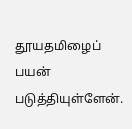தூயதமிழைப் பயன்
படுத்தியுள்ளேன்.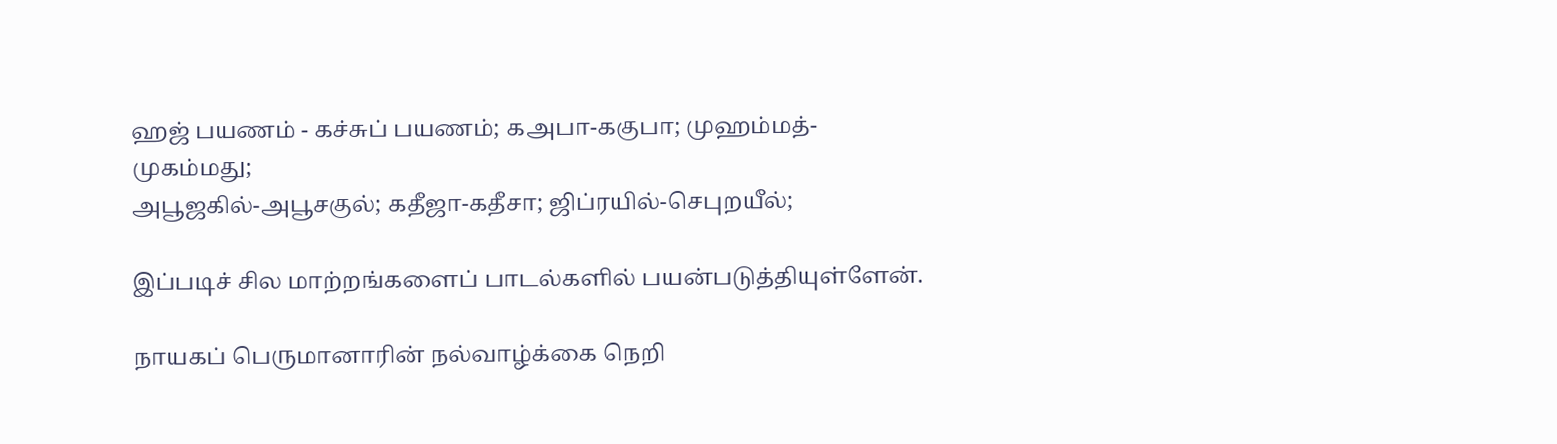ஹஜ் பயணம் - கச்சுப் பயணம்; கஅபா-ககுபா; முஹம்மத்-முகம்மது;
அபூஜகில்-அபூசகுல்; கதீஜா-கதீசா; ஜிப்ரயில்-செபுறயீல்;

இப்படிச் சில மாற்றங்களைப் பாடல்களில் பயன்படுத்தியுள்ளேன்.

நாயகப் பெருமானாரின் நல்வாழ்க்கை நெறி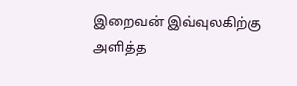இறைவன் இவ்வுலகிற்கு
அளித்த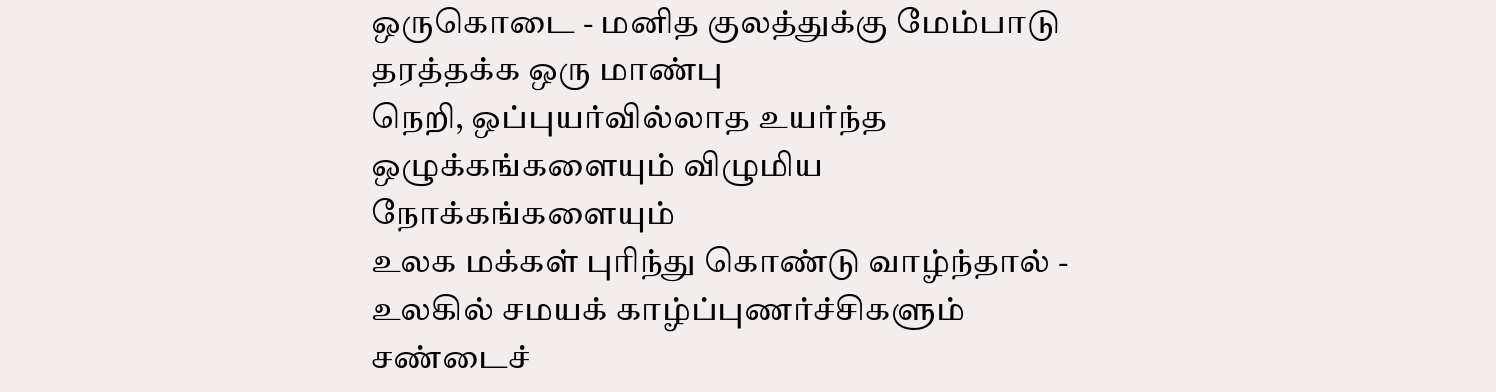ஒருகொடை - மனித குலத்துக்கு மேம்பாடு தரத்தக்க ஒரு மாண்பு
நெறி, ஒப்புயர்வில்லாத உயர்ந்த ஒழுக்கங்களையும் விழுமிய நோக்கங்களையும்
உலக மக்கள் புரிந்து கொண்டு வாழ்ந்தால் - உலகில் சமயக் காழ்ப்புணர்ச்சிகளும்
சண்டைச்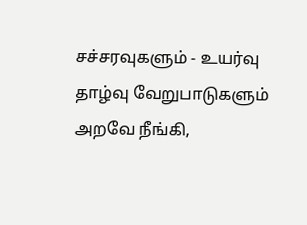சச்சரவுகளும் - உயர்வு தாழ்வு வேறுபாடுகளும் அறவே நீங்கி,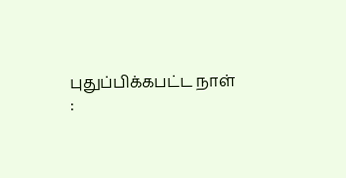புதுப்பிக்கபட்ட நாள் :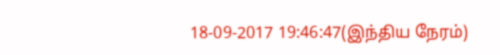18-09-2017 19:46:47(இந்திய நேரம்)